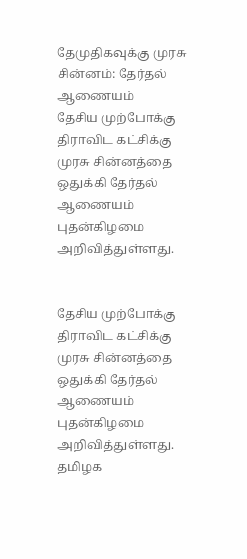தேமுதிகவுக்கு முரசு சின்னம்: தேர்தல் ஆணையம்
தேசிய முற்போக்கு திராவிட கட்சிக்கு முரசு சின்னத்தை ஒதுக்கி தேர்தல் ஆணையம் புதன்கிழமை அறிவித்துள்ளது.


தேசிய முற்போக்கு திராவிட கட்சிக்கு முரசு சின்னத்தை ஒதுக்கி தேர்தல் ஆணையம் புதன்கிழமை அறிவித்துள்ளது.
தமிழக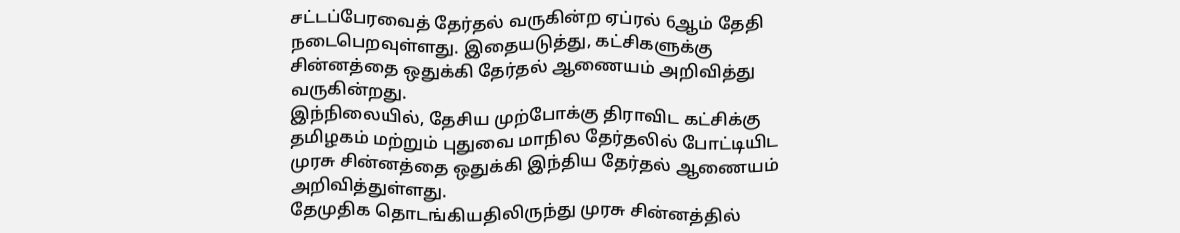சட்டப்பேரவைத் தேர்தல் வருகின்ற ஏப்ரல் 6ஆம் தேதி நடைபெறவுள்ளது. இதையடுத்து, கட்சிகளுக்கு சின்னத்தை ஒதுக்கி தேர்தல் ஆணையம் அறிவித்து வருகின்றது.
இந்நிலையில், தேசிய முற்போக்கு திராவிட கட்சிக்கு தமிழகம் மற்றும் புதுவை மாநில தேர்தலில் போட்டியிட முரசு சின்னத்தை ஒதுக்கி இந்திய தேர்தல் ஆணையம் அறிவித்துள்ளது.
தேமுதிக தொடங்கியதிலிருந்து முரசு சின்னத்தில்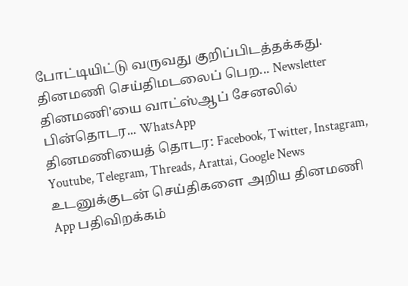போட்டியிட்டு வருவது குறிப்பிடத்தக்கது.
தினமணி செய்திமடலைப் பெற... Newsletter
தினமணி'யை வாட்ஸ்ஆப் சேனலில் பின்தொடர... WhatsApp
தினமணியைத் தொடர: Facebook, Twitter, Instagram, Youtube, Telegram, Threads, Arattai, Google News
உடனுக்குடன் செய்திகளை அறிய தினமணி App பதிவிறக்கம்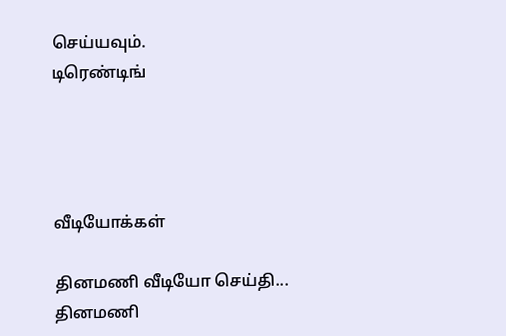செய்யவும்.
டிரெண்டிங்




வீடியோக்கள்

தினமணி வீடியோ செய்தி...
தினமணி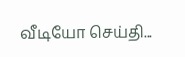வீடியோ செய்தி...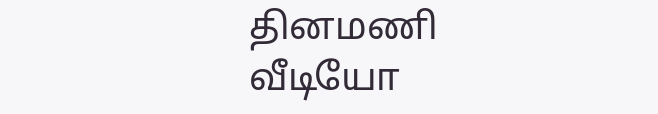தினமணி வீடியோ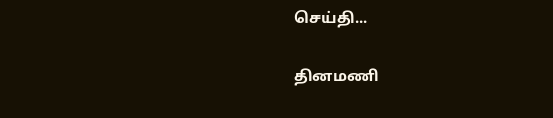செய்தி...

தினமணி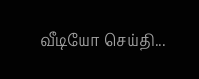வீடியோ செய்தி...